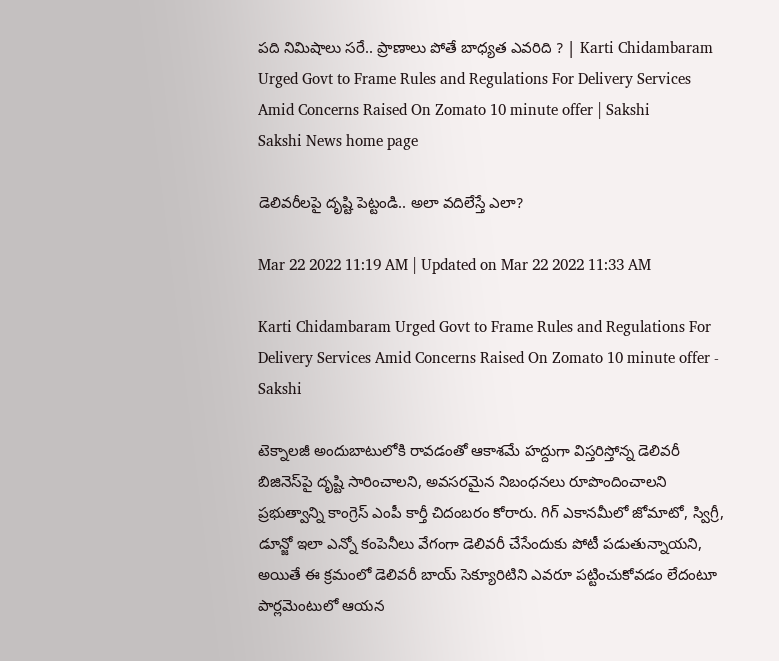పది నిమిషాలు సరే.. ప్రాణాలు పోతే బాధ్యత ఎవరిది ? | Karti Chidambaram Urged Govt to Frame Rules and Regulations For Delivery Services Amid Concerns Raised On Zomato 10 minute offer | Sakshi
Sakshi News home page

డెలివరీలపై దృష్టి పెట్టండి.. అలా వదిలేస్తే ఎలా?

Mar 22 2022 11:19 AM | Updated on Mar 22 2022 11:33 AM

Karti Chidambaram Urged Govt to Frame Rules and Regulations For Delivery Services Amid Concerns Raised On Zomato 10 minute offer - Sakshi

టెక్నాలజీ అందుబాటులోకి రావడంతో ఆకాశమే హద్దుగా విస్తరిస్తోన్న డెలివరీ బిజినెస్‌పై దృష్టి సారించాలని, అవసరమైన నిబంధనలు రూపొందించాలని ప్రభుత్వాన్ని కాంగ్రెస్‌ ఎంపీ కార్తీ చిదంబరం కోరారు. గిగ్‌ ఎకానమీలో జోమాటో, స్విగ్రీ, డూన్జో ఇలా ఎన్నో కంపెనీలు వేగంగా డెలివరీ చేసేందుకు పోటీ పడుతున్నాయని, అయితే ఈ క్రమంలో డెలివరీ బాయ్‌ సెక్యూరిటిని ఎవరూ పట్టించుకోవడం లేదంటూ పార్లమెంటులో ఆయన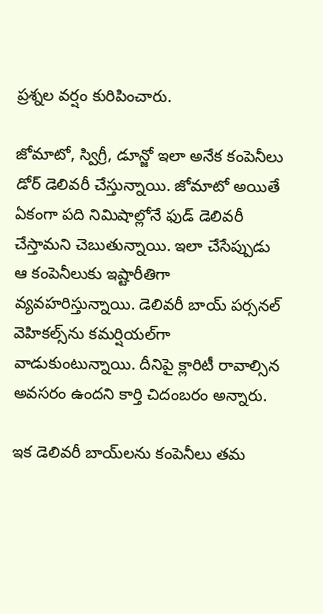ప్రశ్నల వర్షం కురిపించారు.

జోమాటో, స్విగ్రీ, డూన్జో ఇలా అనేక కంపెనీలు డోర్‌ డెలివరీ చేస్తున్నాయి. జోమాటో అయితే ఏకంగా పది నిమిషాల్లోనే ఫుడ్‌ డెలివరీ చేస్తామని చెబుతున్నాయి. ఇలా చేసేప్పుడు ఆ కంపెనీలుకు ఇష్టారీతిగా వ్యవహరిస్తున్నాయి. డెలివరీ బాయ్‌ పర్సనల్‌ వెహికల్స్‌ను కమర్షియల్‌గా వాడుకుంటున్నాయి. దీనిపై క్లారిటీ రావాల్సిన అవసరం ఉందని కార్తి చిదంబరం అన్నారు.

ఇక డెలివరీ బాయ్‌లను కంపెనీలు తమ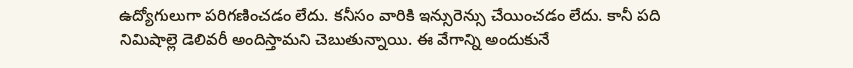ఉద్యోగులుగా పరిగణించడం లేదు. కనీసం వారికి ఇన్సురెన్సు చేయించడం లేదు. కానీ పది నిమిషాల్లె డెలివరీ అందిస్తామని చెబుతున్నాయి. ఈ వేగాన్ని అందుకునే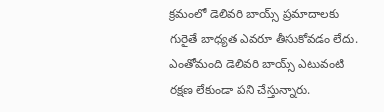క్రమంలో డెలివరి బాయ్స్‌ ప్రమాదాలకు గురైతే బాధ్యత ఎవరూ తీసుకోవడం లేదు. ఎంతోమంది డెలివరి బాయ్స్‌ ఎటువంటి రక్షణ లేకుండా పని చేస్తున్నారు.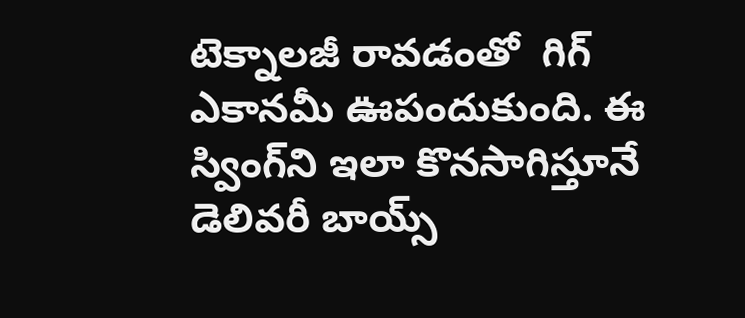టెక్నాలజీ రావడంతో  గిగ్‌ ఎకానమీ ఊపందుకుంది. ఈ స్వింగ్‌ని ఇలా కొనసాగిస్తూనే డెలివరీ బాయ్స్‌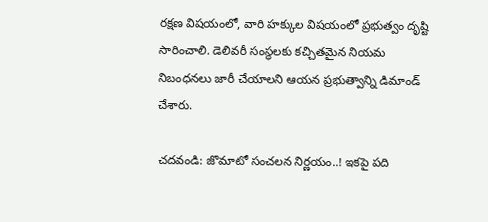రక్షణ విషయంలో, వారి హక్కుల విషయంలో ప్రభుత్వం దృష్టి సారించాలి. డెలివరీ సంస్థలకు కచ్చితమైన నియమ నిబంధనలు జారీ చేయాలని ఆయన ప్రభుత్వాన్ని డిమాండ్‌ చేశారు.

చదవండి: జొమాటో సంచలన నిర్ణయం..! ఇకపై పది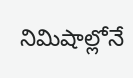నిమిషాల్లోనే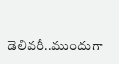డెలివరీ..ముందుగా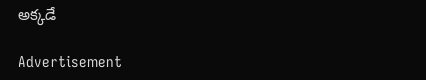అక్కడే

Advertisement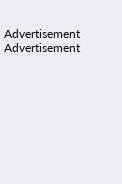Advertisement
Advertisement